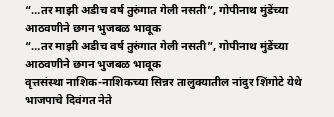“…तर माझी अडीच वर्ष तुरुंगात गेली नसती”, गोपीनाथ मुंडेंच्या आठवणीने छगन भुजबळ भावूक
“…तर माझी अडीच वर्ष तुरुंगात गेली नसती”, गोपीनाथ मुंडेंच्या आठवणीने छगन भुजबळ भावूक
वृत्तसंस्था नाशिक-नाशिकच्या सिन्नर तालुक्यातील नांदुर शिंगोटे येथे भाजपाचे दिवंगत नेते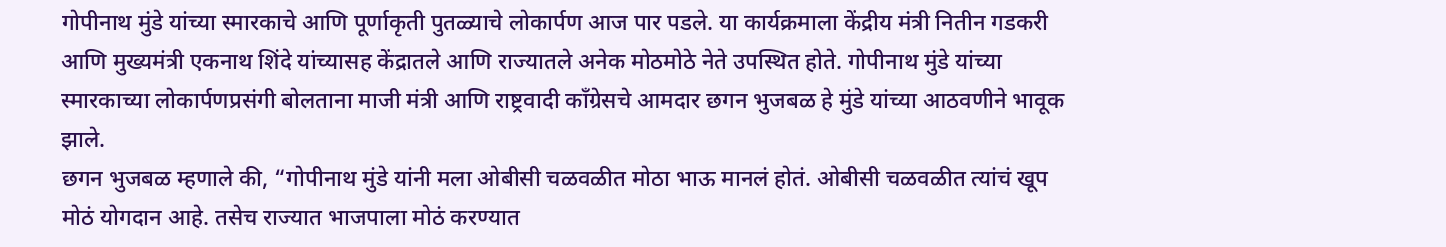गोपीनाथ मुंडे यांच्या स्मारकाचे आणि पूर्णाकृती पुतळ्याचे लोकार्पण आज पार पडले. या कार्यक्रमाला केंद्रीय मंत्री नितीन गडकरी आणि मुख्यमंत्री एकनाथ शिंदे यांच्यासह केंद्रातले आणि राज्यातले अनेक मोठमोठे नेते उपस्थित होते. गोपीनाथ मुंडे यांच्या स्मारकाच्या लोकार्पणप्रसंगी बोलताना माजी मंत्री आणि राष्ट्रवादी काँग्रेसचे आमदार छगन भुजबळ हे मुंडे यांच्या आठवणीने भावूक झाले.
छगन भुजबळ म्हणाले की, “गोपीनाथ मुंडे यांनी मला ओबीसी चळवळीत मोठा भाऊ मानलं होतं. ओबीसी चळवळीत त्यांचं खूप मोठं योगदान आहे. तसेच राज्यात भाजपाला मोठं करण्यात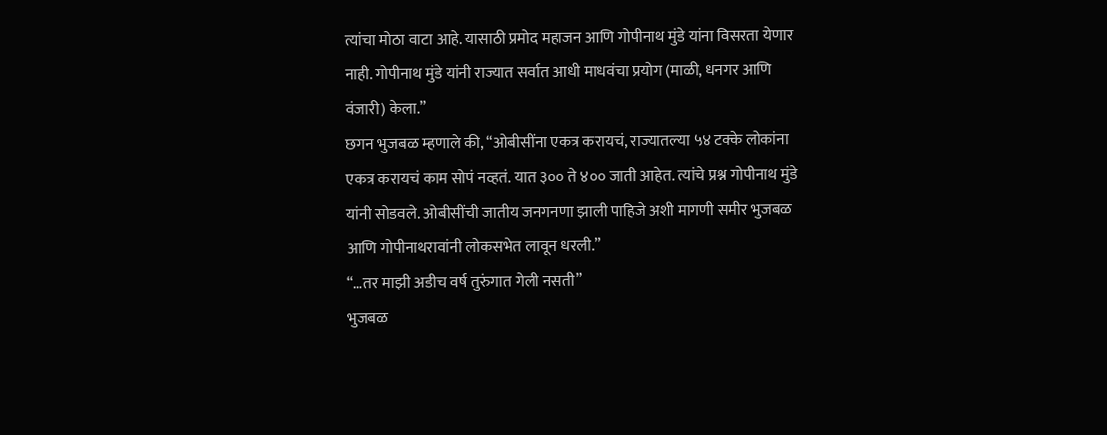त्यांचा मोठा वाटा आहे. यासाठी प्रमोद महाजन आणि गोपीनाथ मुंडे यांना विसरता येणार नाही. गोपीनाथ मुंडे यांनी राज्यात सर्वात आधी माधवंचा प्रयोग (माळी, धनगर आणि वंजारी) केला.”
छगन भुजबळ म्हणाले की, “ओबीसींना एकत्र करायचं, राज्यातल्या ५४ टक्के लोकांना एकत्र करायचं काम सोपं नव्हतं. यात ३०० ते ४०० जाती आहेत. त्यांचे प्रश्न गोपीनाथ मुंडे यांनी सोडवले. ओबीसींची जातीय जनगनणा झाली पाहिजे अशी मागणी समीर भुजबळ आणि गोपीनाथरावांनी लोकसभेत लावून धरली.”
“…तर माझी अडीच वर्ष तुरुंगात गेली नसती”
भुजबळ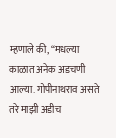म्हणाले की, “मधल्या काळात अनेक अडचणी आल्या. गोपीनाथराव असते तरे माझी अडीच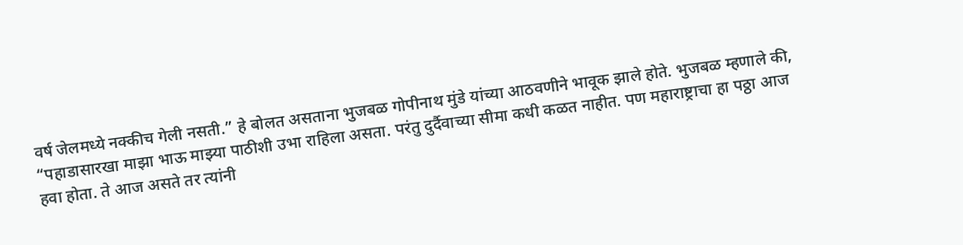वर्ष जेलमध्ये नक्कीच गेली नसती.” हे बोलत असताना भुजबळ गोपीनाथ मुंडे यांच्या आठवणीने भावूक झाले होते. भुजबळ म्हणाले की, “पहाडासारखा माझा भाऊ माझ्या पाठीशी उभा राहिला असता. परंतु दुर्दैवाच्या सीमा कधी कळत नाहीत. पण महाराष्ट्राचा हा पठ्ठा आज हवा होता. ते आज असते तर त्यांनी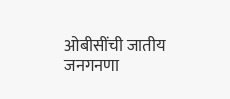ओबीसींची जातीय जनगनणा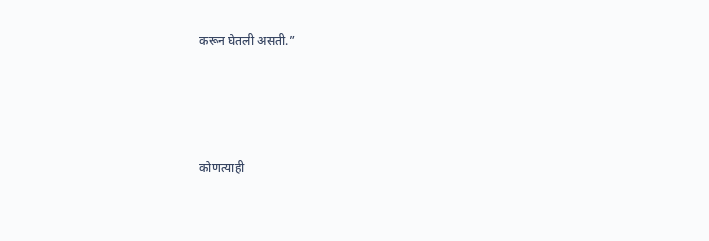करून घेतली असती.”




कोणत्याही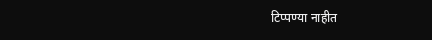टिप्पण्या नाहीत